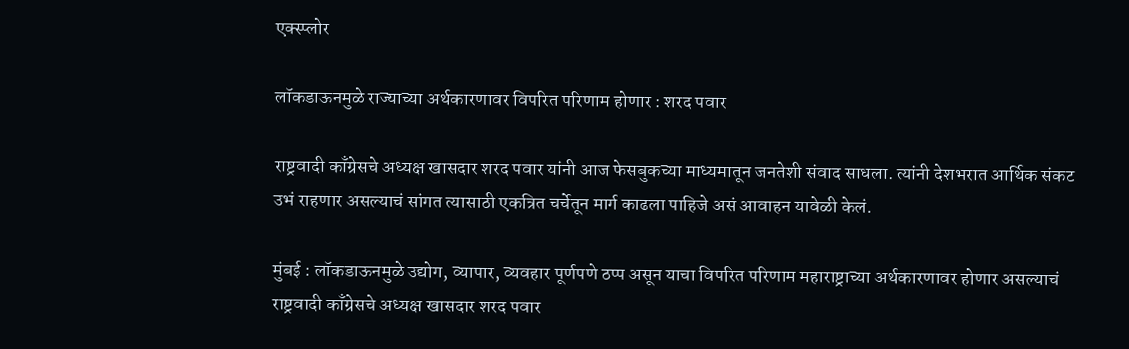एक्स्प्लोर

लॉकडाऊनमुळे राज्याच्या अर्थकारणावर विपरित परिणाम होणार : शरद पवार

राष्ट्रवादी काँग्रेसचे अध्यक्ष खासदार शरद पवार यांनी आज फेसबुकच्या माध्यमातून जनतेशी संवाद साधला. त्यांनी देशभरात आर्थिक संकट उभं राहणार असल्याचं सांगत त्यासाठी एकत्रित चर्चेतून मार्ग काढला पाहिजे असं आवाहन यावेळी केलं.

मुंबई : लॉकडाऊनमुळे उद्योग, व्यापार, व्यवहार पूर्णपणे ठप्प असून याचा विपरित परिणाम महाराष्ट्राच्या अर्थकारणावर होणार असल्याचं राष्ट्रवादी काँग्रेसचे अध्यक्ष खासदार शरद पवार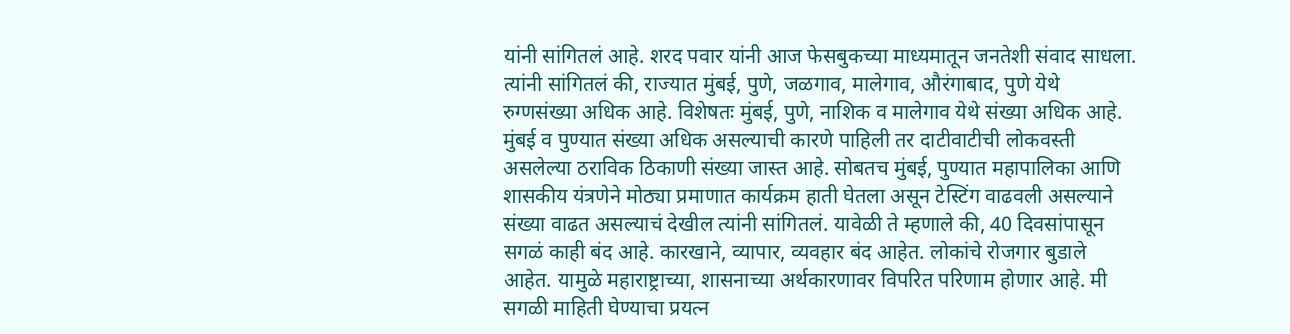यांनी सांगितलं आहे. शरद पवार यांनी आज फेसबुकच्या माध्यमातून जनतेशी संवाद साधला. त्यांनी सांगितलं की, राज्यात मुंबई, पुणे, जळगाव, मालेगाव, औरंगाबाद, पुणे येथे रुग्णसंख्या अधिक आहे. विशेषतः मुंबई, पुणे, नाशिक व मालेगाव येथे संख्या अधिक आहे. मुंबई व पुण्यात संख्या अधिक असल्याची कारणे पाहिली तर दाटीवाटीची लोकवस्ती असलेल्या ठराविक ठिकाणी संख्या जास्त आहे. सोबतच मुंबई, पुण्यात महापालिका आणि शासकीय यंत्रणेने मोठ्या प्रमाणात कार्यक्रम हाती घेतला असून टेस्टिंग वाढवली असल्याने संख्या वाढत असल्याचं देखील त्यांनी सांगितलं. यावेळी ते म्हणाले की, 40 दिवसांपासून सगळं काही बंद आहे. कारखाने, व्यापार, व्यवहार बंद आहेत. लोकांचे रोजगार बुडाले आहेत. यामुळे महाराष्ट्राच्या, शासनाच्या अर्थकारणावर विपरित परिणाम होणार आहे. मी सगळी माहिती घेण्याचा प्रयत्न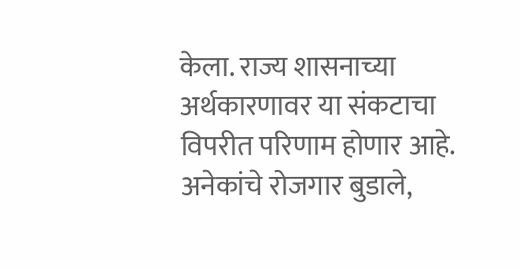केला. राज्य शासनाच्या अर्थकारणावर या संकटाचा विपरीत परिणाम होणार आहे. अनेकांचे रोजगार बुडाले,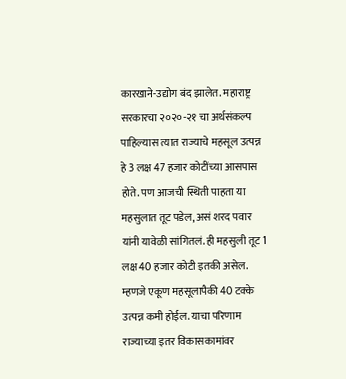कारखाने-उद्योग बंद झालेत. महाराष्ट्र सरकारचा २०२०-२१ चा अर्थसंकल्प पाहिल्यास त्यात राज्याचे महसूल उत्पन्न हे 3 लक्ष 47 हजार कोटींच्या आसपास होते. पण आजची स्थिती पाहता या महसुलात तूट पडेल, असं शरद पवार यांनी यावेळी सांगितलं. ही महसुली तूट 1 लक्ष 40 हजार कोटी इतकी असेल. म्हणजे एकूण महसूलापैकी 40 टक्के उत्पन्न कमी होईल. याचा परिणाम राज्याच्या इतर विकासकामांवर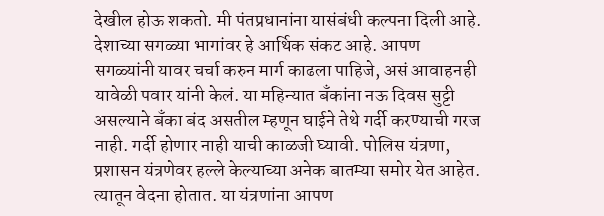देखील होऊ शकतो. मी पंतप्रधानांना यासंबंधी कल्पना दिली आहे. देशाच्या सगळ्या भागांवर हे आर्थिक संकट आहे. आपण सगळ्यांनी यावर चर्चा करुन मार्ग काढला पाहिजे, असं आवाहनही यावेळी पवार यांनी केलं. या महिन्यात बँकांना नऊ दिवस सुट्टी असल्याने बँका बंद असतील म्हणून घाईने तेथे गर्दी करण्याची गरज नाही. गर्दी होणार नाही याची काळजी घ्यावी. पोलिस यंत्रणा, प्रशासन यंत्रणेवर हल्ले केल्याच्या अनेक बातम्या समोर येत आहेत. त्यातून वेदना होतात. या यंत्रणांना आपण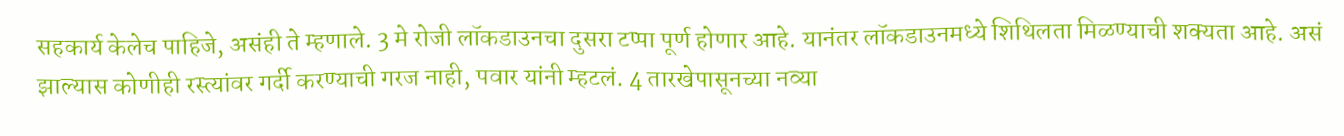सहकार्य केलेच पाहिजे, असंही ते म्हणाले. 3 मे रोजी लॉकडाउनचा दुसरा टप्पा पूर्ण होणार आहे. यानंतर लॉकडाउनमध्ये शिथिलता मिळण्याची शक्यता आहे. असं झाल्यास कोणीही रस्त्यांवर गर्दी करण्याची गरज नाही, पवार यांनी म्हटलं. 4 तारखेपासूनच्या नव्या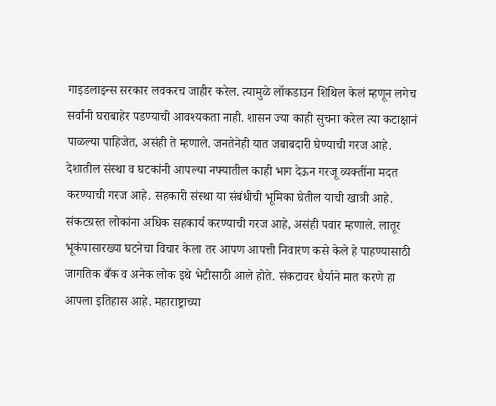गाइडलाइन्स सरकार लवकरच जाहीर करेल. त्यामुळे लॉकडाउन शिथिल केलं म्हणून लगेच सर्वांनी घराबाहेर पडण्याची आवश्यकता नाही. शासन ज्या काही सुचना करेल त्या कटाक्षानं पाळल्या पाहिजेत, असंही ते म्हणाले. जनतेनेही यात जबाबदारी घेण्याची गरज आहे. देशातील संस्था व घटकांनी आपल्या नफ्यातील काही भाग देऊन गरजू व्यक्तींना मदत करण्याची गरज आहे. सहकारी संस्था या संबंधीची भूमिका घेतील याची खात्री आहे. संकटग्रस्त लोकांना अधिक सहकार्य करण्याची गरज आहे, असंही पवार म्हणाले. लातूर भूकंपासारख्या घटनेचा विचार केला तर आपण आपत्ती निवारण कसे केले हे पाहण्यासाठी जागतिक बँक व अनेक लोक इथे भेटीसाठी आले होते. संकटावर धैर्याने मात करणे हा आपला इतिहास आहे. महाराष्ट्राच्या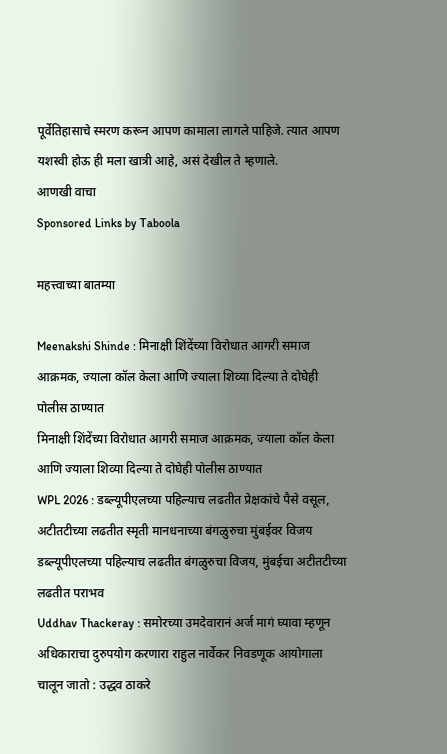पूर्वेतिहासाचे स्मरण करून आपण कामाला लागले पाहिजे. त्यात आपण यशस्वी होऊ ही मला खात्री आहे, असं देखील ते म्हणाले.
आणखी वाचा
Sponsored Links by Taboola

महत्त्वाच्या बातम्या

Meenakshi Shinde : मिनाक्षी शिंदेंच्या विरोधात आगरी समाज आक्रमक, ज्याला कॉल केला आणि ज्याला शिव्या दिल्या ते दोघेही पोलीस ठाण्यात
मिनाक्षी शिंदेंच्या विरोधात आगरी समाज आक्रमक, ज्याला कॉल केला आणि ज्याला शिव्या दिल्या ते दोघेही पोलीस ठाण्यात
WPL 2026 : डब्ल्यूपीएलच्या पहिल्याच लढतीत प्रेक्षकांचे पैसे वसूल, अटीतटीच्या लढतीत स्मृती मानधनाच्या बंगळुरुचा मुंबईवर विजय
डब्ल्यूपीएलच्या पहिल्याच लढतीत बंगळुरुचा विजय, मुंबईचा अटीतटीच्या लढतीत पराभव
Uddhav Thackeray : समोरच्या उमदेवारानं अर्ज मागं घ्यावा म्हणून अधिकाराचा दुरुपयोग करणारा राहुल नार्वेकर निवडणूक आयोगाला चालून जातो : उद्धव ठाकरे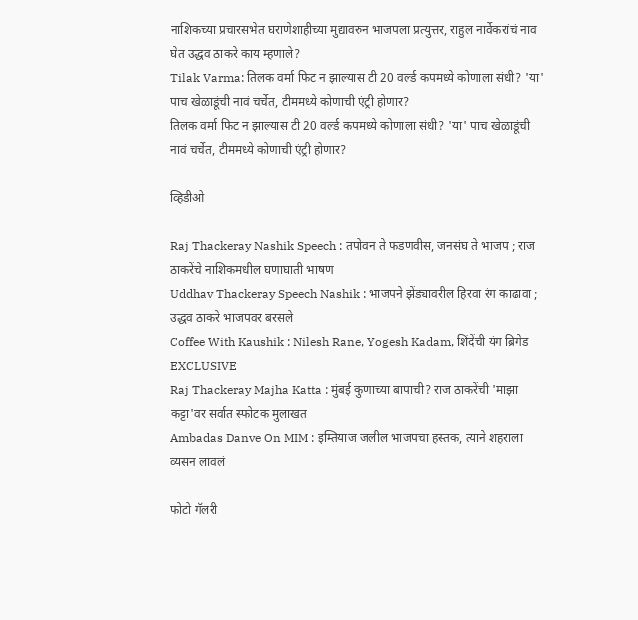नाशिकच्या प्रचारसभेत घराणेशाहीच्या मुद्यावरुन भाजपला प्रत्युत्तर, राहुल नार्वेकरांचं नाव घेत उद्धव ठाकरे काय म्हणाले?
Tilak Varma: तिलक वर्मा फिट न झाल्यास टी 20 वर्ल्ड कपमध्ये कोणाला संधी? 'या' पाच खेळाडूंची नावं चर्चेत, टीममध्ये कोणाची एंट्री होणार?
तिलक वर्मा फिट न झाल्यास टी 20 वर्ल्ड कपमध्ये कोणाला संधी? 'या' पाच खेळाडूंची नावं चर्चेत, टीममध्ये कोणाची एंट्री होणार?

व्हिडीओ

Raj Thackeray Nashik Speech : तपोवन ते फडणवीस, जनसंघ ते भाजप ; राज ठाकरेंचे नाशिकमधील घणाघाती भाषण
Uddhav Thackeray Speech Nashik : भाजपने झेंड्यावरील हिरवा रंग काढावा ; उद्धव ठाकरे भाजपवर बरसले
Coffee With Kaushik : Nilesh Rane, Yogesh Kadam, शिंदेंची यंग ब्रिगेड EXCLUSIVE
Raj Thackeray Majha Katta : मुंबई कुणाच्या बापाची? राज ठाकरेंची 'माझा कट्टा'वर सर्वात स्फोटक मुलाखत
Ambadas Danve On MIM : इम्तियाज जलील भाजपचा हस्तक, त्याने शहराला व्यसन लावलं

फोटो गॅलरी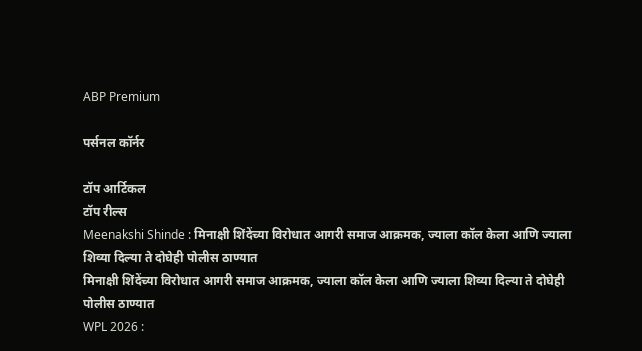ABP Premium

पर्सनल कॉर्नर

टॉप आर्टिकल
टॉप रील्स
Meenakshi Shinde : मिनाक्षी शिंदेंच्या विरोधात आगरी समाज आक्रमक, ज्याला कॉल केला आणि ज्याला शिव्या दिल्या ते दोघेही पोलीस ठाण्यात
मिनाक्षी शिंदेंच्या विरोधात आगरी समाज आक्रमक, ज्याला कॉल केला आणि ज्याला शिव्या दिल्या ते दोघेही पोलीस ठाण्यात
WPL 2026 :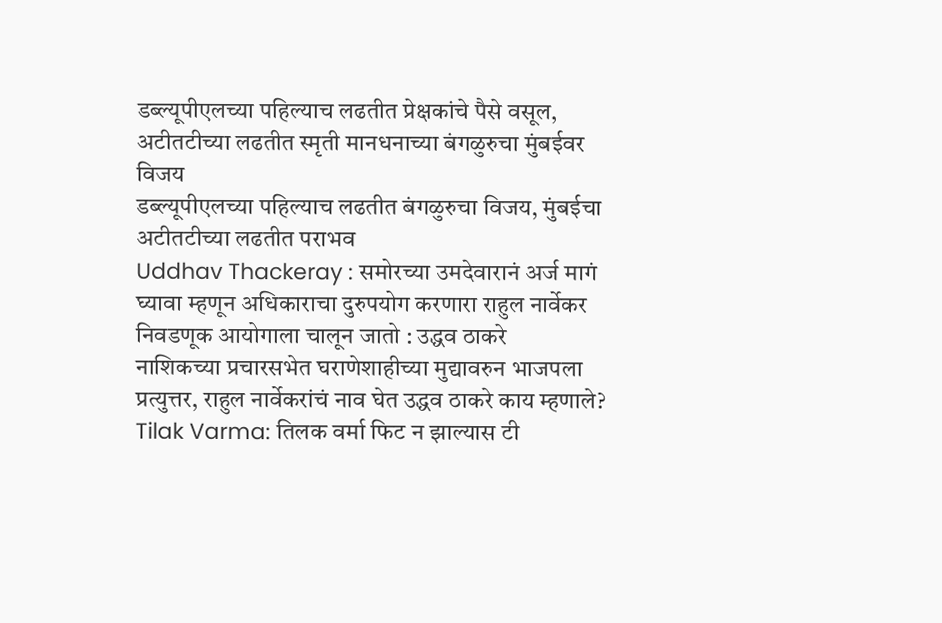डब्ल्यूपीएलच्या पहिल्याच लढतीत प्रेक्षकांचे पैसे वसूल, अटीतटीच्या लढतीत स्मृती मानधनाच्या बंगळुरुचा मुंबईवर विजय
डब्ल्यूपीएलच्या पहिल्याच लढतीत बंगळुरुचा विजय, मुंबईचा अटीतटीच्या लढतीत पराभव
Uddhav Thackeray : समोरच्या उमदेवारानं अर्ज मागं घ्यावा म्हणून अधिकाराचा दुरुपयोग करणारा राहुल नार्वेकर निवडणूक आयोगाला चालून जातो : उद्धव ठाकरे
नाशिकच्या प्रचारसभेत घराणेशाहीच्या मुद्यावरुन भाजपला प्रत्युत्तर, राहुल नार्वेकरांचं नाव घेत उद्धव ठाकरे काय म्हणाले?
Tilak Varma: तिलक वर्मा फिट न झाल्यास टी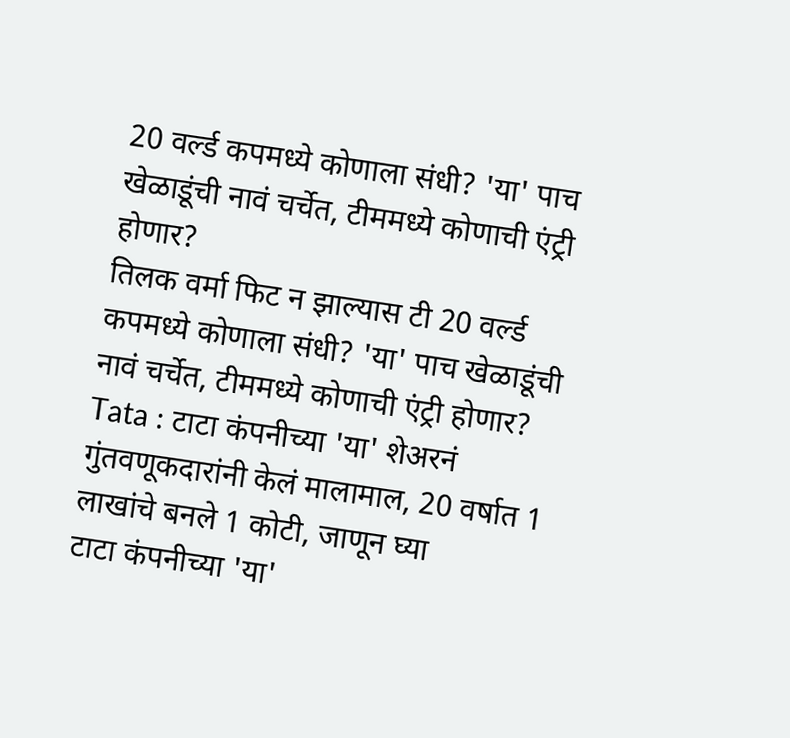20 वर्ल्ड कपमध्ये कोणाला संधी? 'या' पाच खेळाडूंची नावं चर्चेत, टीममध्ये कोणाची एंट्री होणार?
तिलक वर्मा फिट न झाल्यास टी 20 वर्ल्ड कपमध्ये कोणाला संधी? 'या' पाच खेळाडूंची नावं चर्चेत, टीममध्ये कोणाची एंट्री होणार?
Tata : टाटा कंपनीच्या 'या' शेअरनं गुंतवणूकदारांनी केलं मालामाल, 20 वर्षात 1 लाखांचे बनले 1 कोटी, जाणून घ्या
टाटा कंपनीच्या 'या'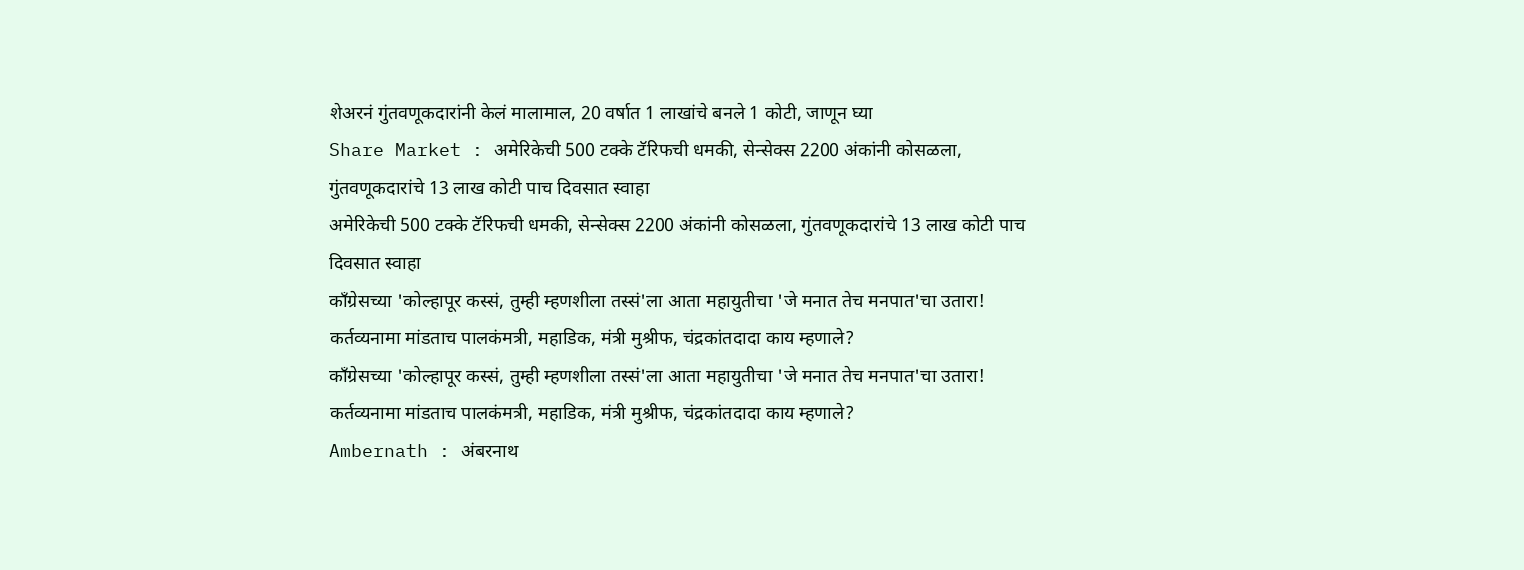शेअरनं गुंतवणूकदारांनी केलं मालामाल, 20 वर्षात 1 लाखांचे बनले 1 कोटी, जाणून घ्या
Share Market : अमेरिकेची 500 टक्के टॅरिफची धमकी, सेन्सेक्स 2200 अंकांनी कोसळला, गुंतवणूकदारांचे 13 लाख कोटी पाच दिवसात स्वाहा
अमेरिकेची 500 टक्के टॅरिफची धमकी, सेन्सेक्स 2200 अंकांनी कोसळला, गुंतवणूकदारांचे 13 लाख कोटी पाच दिवसात स्वाहा
काँग्रेसच्या 'कोल्हापूर कस्सं, तुम्ही म्हणशीला तस्सं'ला आता महायुतीचा 'जे मनात तेच मनपात'चा उतारा! कर्तव्यनामा मांडताच पालकंमत्री, महाडिक, मंत्री मुश्रीफ, चंद्रकांतदादा काय म्हणाले?
काँग्रेसच्या 'कोल्हापूर कस्सं, तुम्ही म्हणशीला तस्सं'ला आता महायुतीचा 'जे मनात तेच मनपात'चा उतारा! कर्तव्यनामा मांडताच पालकंमत्री, महाडिक, मंत्री मुश्रीफ, चंद्रकांतदादा काय म्हणाले?
Ambernath : अंबरनाथ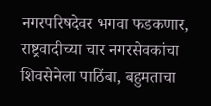नगरपरिषदेवर भगवा फडकणार, राष्ट्रवादीच्या चार नगरसेवकांचा शिवसेनेला पाठिंबा, बहुमताचा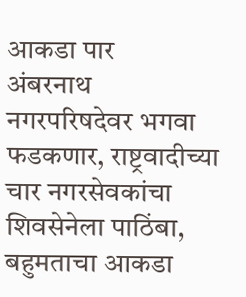आकडा पार
अंबरनाथ नगरपरिषदेवर भगवा फडकणार, राष्ट्रवादीच्या चार नगरसेवकांचा शिवसेनेला पाठिंबा, बहुमताचा आकडा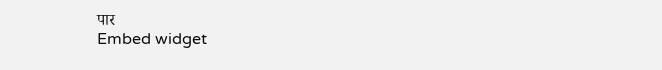पार
Embed widget